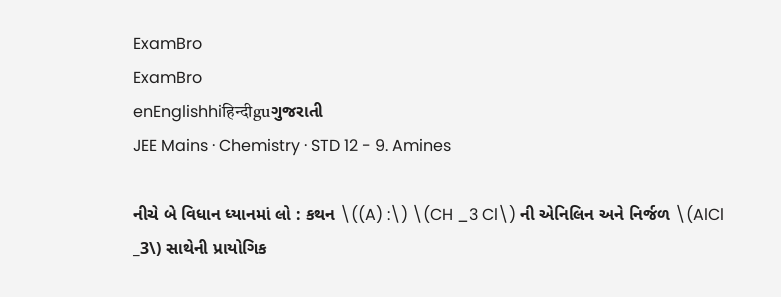ExamBro
ExamBro
enEnglishhiहिन्दीguગુજરાતી
JEE Mains · Chemistry · STD 12 - 9. Amines

નીચે બે વિધાન ધ્યાનમાં લો : કથન \((A) :\) \(CH _3 Cl\) ની એનિલિન અને નિર્જળ \(AlCl _3\) સાથેની પ્રાયોગિક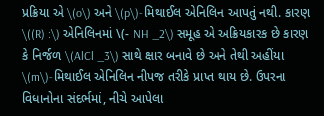પ્રક્રિયા એ \(o\) અને \(p\)-મિથાઈલ એનિલિન આપતું નથી. કારણ \((R) :\) એનિલિનમાં \(- NH _2\) સમૂહ એ અક્રિયકારક છે કારણ કે નિર્જળ \(AlCl _3\) સાથે ક્ષાર બનાવે છે અને તેથી અહીંયા \(m\)-મિથાઈલ એનિલિન નીપજ તરીકે પ્રાપ્ત થાય છે. ઉપરના વિધાનોના સંદર્ભમાં, નીચે આપેલા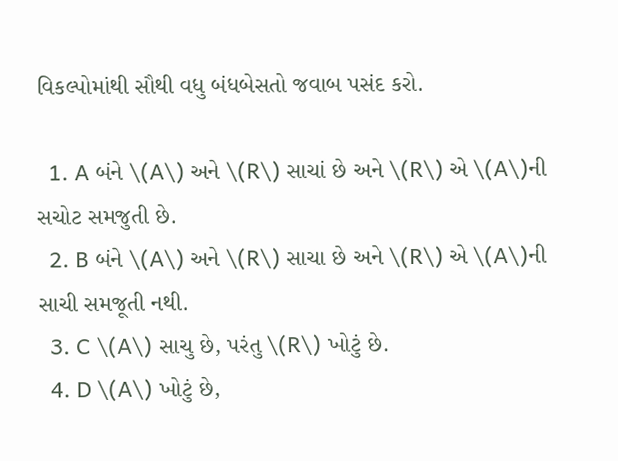વિકલ્પોમાંથી સૌથી વધુ બંધબેસતો જવાબ પસંદ કરો.

  1. A બંને \(A\) અને \(R\) સાચાં છે અને \(R\) એ \(A\)ની સચોટ સમજુતી છે.
  2. B બંને \(A\) અને \(R\) સાચા છે અને \(R\) એ \(A\)ની સાચી સમજૂતી નથી.
  3. C \(A\) સાચુ છે, પરંતુ \(R\) ખોટું છે.
  4. D \(A\) ખોટું છે,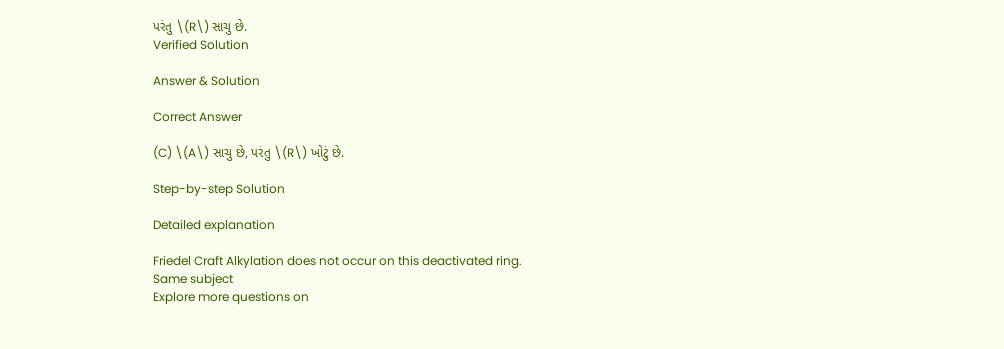પરંતુ \(R\) સાચુ છે.
Verified Solution

Answer & Solution

Correct Answer

(C) \(A\) સાચુ છે, પરંતુ \(R\) ખોટું છે.

Step-by-step Solution

Detailed explanation

Friedel Craft Alkylation does not occur on this deactivated ring.
Same subject
Explore more questions on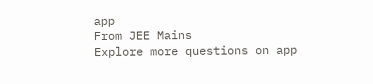app
From JEE Mains
Explore more questions on app